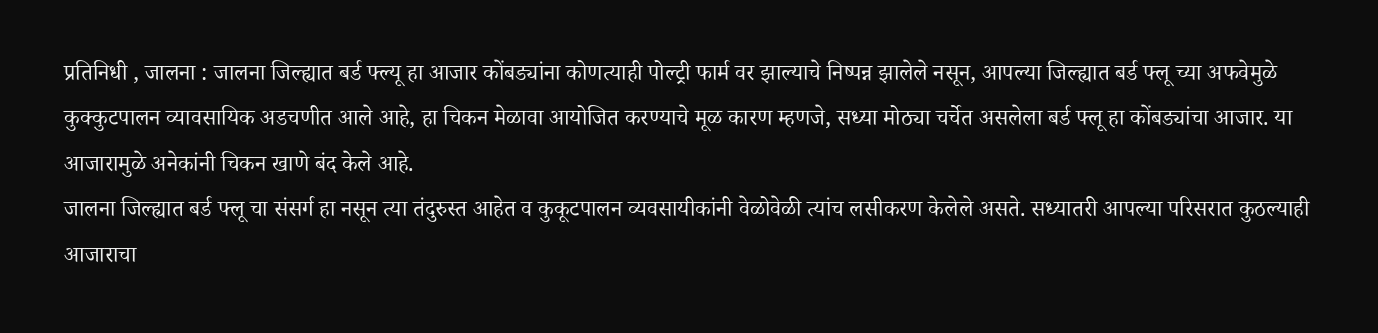प्रतिनिधी , जालना : जालना जिल्ह्यात बर्ड फ्ल्यू हा आजार कोंबड्यांना कोणत्याही पोल्ट्री फार्म वर झाल्याचे निष्पन्न झालेले नसून, आपल्या जिल्ह्यात बर्ड फ्लू च्या अफवेमुळे कुक्कुटपालन व्यावसायिक अडचणीत आले आहे, हा चिकन मेळावा आयोजित करण्याचे मूळ कारण म्हणजे, सध्या मोठ्या चर्चेत असलेला बर्ड फ्लू हा कोंबड्यांचा आजार. या आजारामुळे अनेकांनी चिकन खाणे बंद केले आहे.
जालना जिल्ह्यात बर्ड फ्लू चा संसर्ग हा नसून त्या तंदुरुस्त आहेत व कुकूटपालन व्यवसायीकांनी वेळोवेळी त्यांच लसीकरण केलेले असते. सध्यातरी आपल्या परिसरात कुठल्याही आजाराचा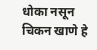धोका नसून चिकन खाणे हे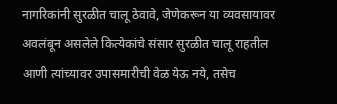नागरिकांनी सुरळीत चालू ठेवावे, जेणेकरून या व्यवसायावर अवलंबून असलेले कित्येकांचे संसार सुरळीत चालू राहतील आणी त्यांच्यावर उपासमारीची वेळ येऊ नये, तसेच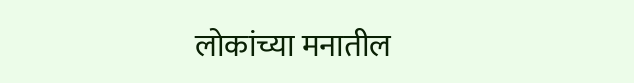लोकांच्या मनातील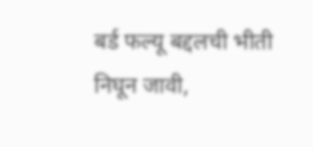बर्ड फल्यू बद्दलची भीती निघून जावी,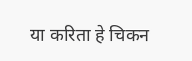या करिता हे चिकन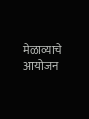मेळाव्याचे आयोजन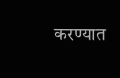करण्यात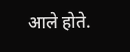आले होते.